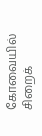கோவையில் சிறைக்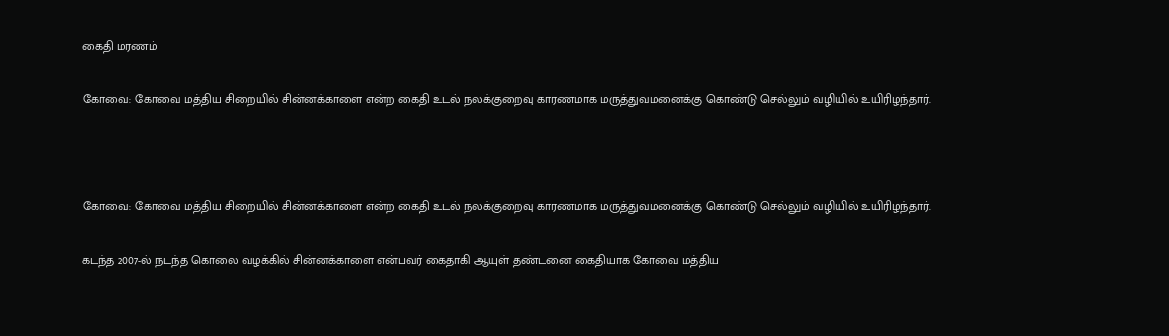கைதி மரணம்

கோவை: கோவை மத்திய சிறையில் சின்னக்காளை என்ற கைதி உடல் நலக்குறைவு காரணமாக மருத்துவமனைக்கு கொண்டு செல்லும் வழியில் உயிரிழந்தார்.



கோவை: கோவை மத்திய சிறையில் சின்னக்காளை என்ற கைதி உடல் நலக்குறைவு காரணமாக மருத்துவமனைக்கு கொண்டு செல்லும் வழியில் உயிரிழந்தார்.

கடந்த 2007-ல் நடந்த கொலை வழக்கில் சின்னக்காளை என்பவர் கைதாகி ஆயுள் தண்டனை கைதியாக கோவை மத்திய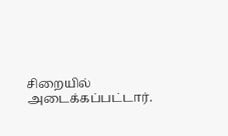சிறையில் அடைக்கப்பட்டார்.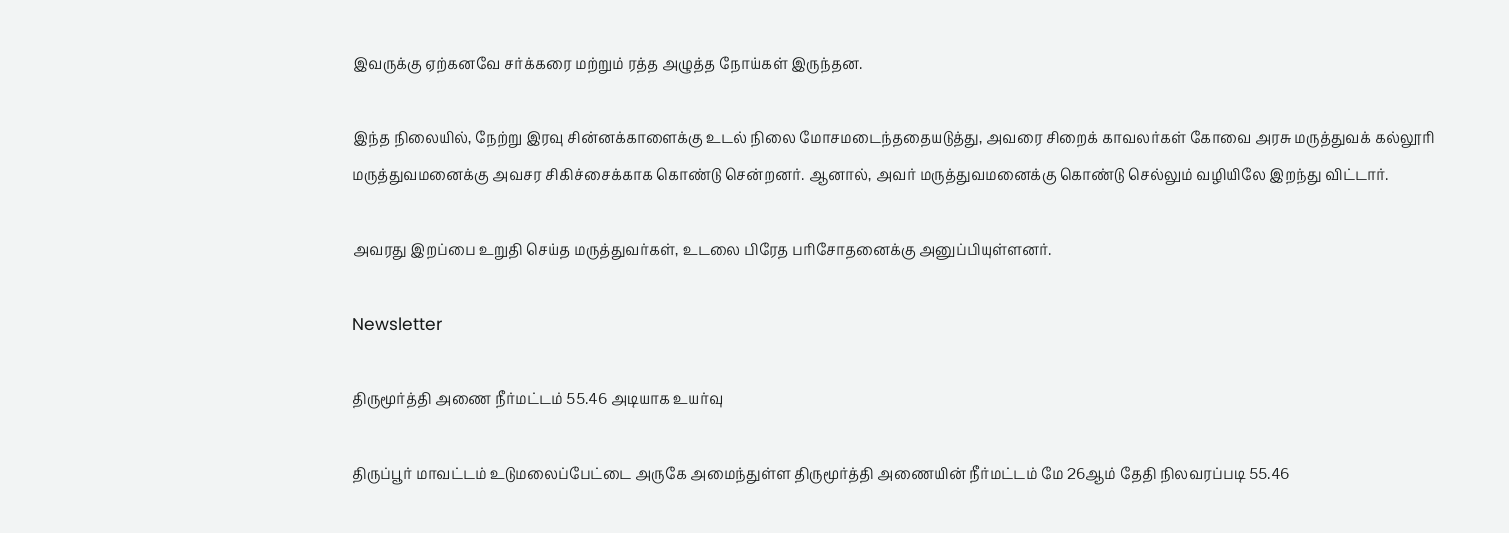இவருக்கு ஏற்கனவே சர்க்கரை மற்றும் ரத்த அழுத்த நோய்கள் இருந்தன.

இந்த நிலையில், நேற்று இரவு சின்னக்காளைக்கு உடல் நிலை மோசமடைந்ததையடுத்து, அவரை சிறைக் காவலர்கள் கோவை அரசு மருத்துவக் கல்லூரி மருத்துவமனைக்கு அவசர சிகிச்சைக்காக கொண்டு சென்றனர். ஆனால், அவர் மருத்துவமனைக்கு கொண்டு செல்லும் வழியிலே இறந்து விட்டார்.

அவரது இறப்பை உறுதி செய்த மருத்துவர்கள், உடலை பிரேத பரிசோதனைக்கு அனுப்பியுள்ளனர்.

Newsletter

திருமூர்த்தி அணை நீர்மட்டம் 55.46 அடியாக உயர்வு

திருப்பூர் மாவட்டம் உடுமலைப்பேட்டை அருகே அமைந்துள்ள திருமூர்த்தி அணையின் நீர்மட்டம் மே 26ஆம் தேதி நிலவரப்படி 55.46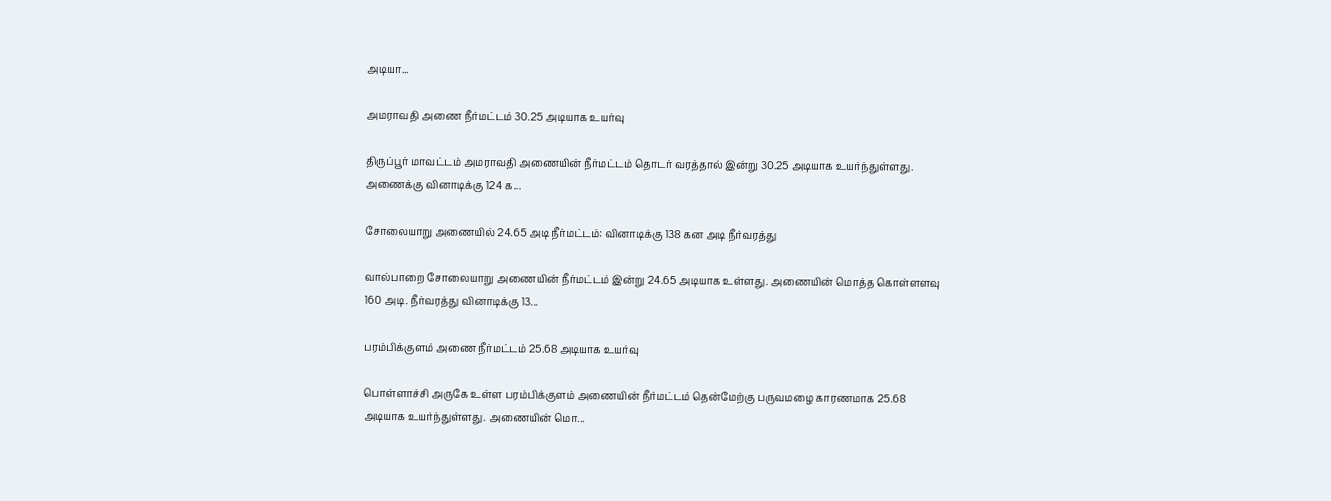அடியா...

அமராவதி அணை நீர்மட்டம் 30.25 அடியாக உயர்வு

திருப்பூர் மாவட்டம் அமராவதி அணையின் நீர்மட்டம் தொடர் வரத்தால் இன்று 30.25 அடியாக உயர்ந்துள்ளது. அணைக்கு வினாடிக்கு 124 க...

சோலையாறு அணையில் 24.65 அடி நீர்மட்டம்: வினாடிக்கு 138 கன அடி நீர்வரத்து

வால்பாறை சோலையாறு அணையின் நீர்மட்டம் இன்று 24.65 அடியாக உள்ளது. அணையின் மொத்த கொள்ளளவு 160 அடி. நீர்வரத்து வினாடிக்கு 13...

பரம்பிக்குளம் அணை நீர்மட்டம் 25.68 அடியாக உயர்வு

பொள்ளாச்சி அருகே உள்ள பரம்பிக்குளம் அணையின் நீர்மட்டம் தென்மேற்கு பருவமழை காரணமாக 25.68 அடியாக உயர்ந்துள்ளது. அணையின் மொ...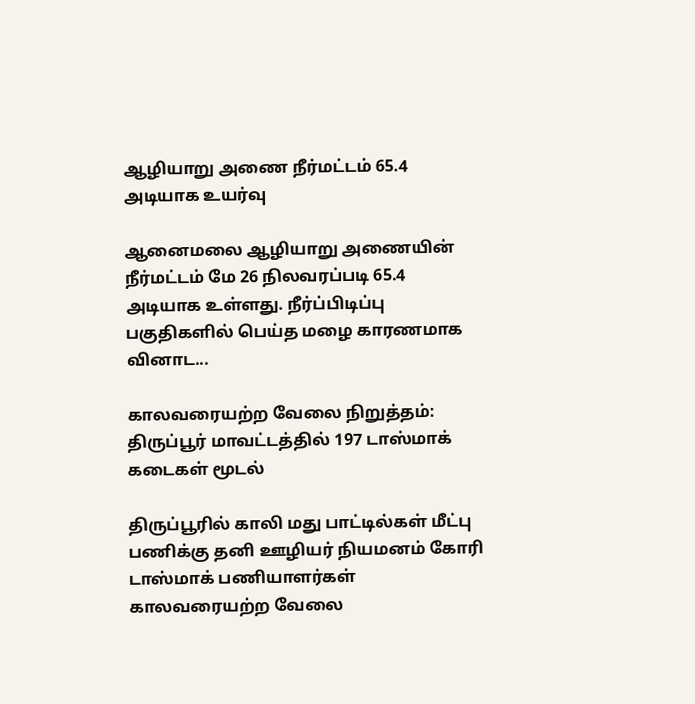ஆழியாறு அணை நீர்மட்டம் 65.4 அடியாக உயர்வு

ஆனைமலை ஆழியாறு அணையின் நீர்மட்டம் மே 26 நிலவரப்படி 65.4 அடியாக உள்ளது. நீர்ப்பிடிப்பு பகுதிகளில் பெய்த மழை காரணமாக வினாட...

காலவரையற்ற வேலை நிறுத்தம்: திருப்பூர் மாவட்டத்தில் 197 டாஸ்மாக் கடைகள் மூடல்

திருப்பூரில் காலி மது பாட்டில்கள் மீட்பு பணிக்கு தனி ஊழியர் நியமனம் கோரி டாஸ்மாக் பணியாளர்கள் காலவரையற்ற வேலை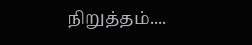நிறுத்தம்....